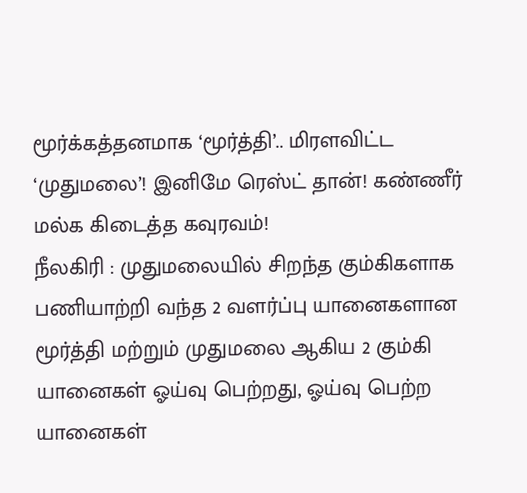மூர்க்கத்தனமாக ‘மூர்த்தி’.. மிரளவிட்ட ‘முதுமலை’! இனிமே ரெஸ்ட் தான்! கண்ணீர் மல்க கிடைத்த கவுரவம்!
நீலகிரி : முதுமலையில் சிறந்த கும்கிகளாக பணியாற்றி வந்த 2 வளர்ப்பு யானைகளான மூர்த்தி மற்றும் முதுமலை ஆகிய 2 கும்கி யானைகள் ஓய்வு பெற்றது, ஓய்வு பெற்ற யானைகள்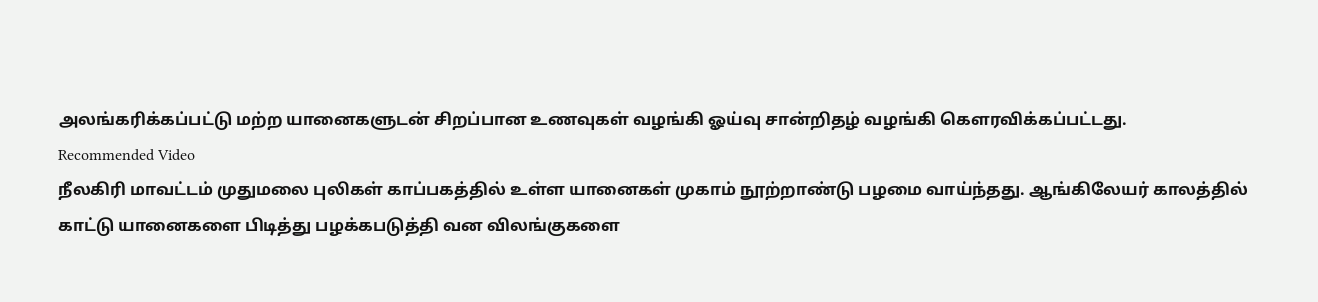அலங்கரிக்கப்பட்டு மற்ற யானைகளுடன் சிறப்பான உணவுகள் வழங்கி ஓய்வு சான்றிதழ் வழங்கி கெளரவிக்கப்பட்டது.
Recommended Video
நீலகிரி மாவட்டம் முதுமலை புலிகள் காப்பகத்தில் உள்ள யானைகள் முகாம் நூற்றாண்டு பழமை வாய்ந்தது. ஆங்கிலேயர் காலத்தில் காட்டு யானைகளை பிடித்து பழக்கபடுத்தி வன விலங்குகளை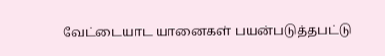வேட்டையாட யானைகள் பயன்படுத்தபட்டு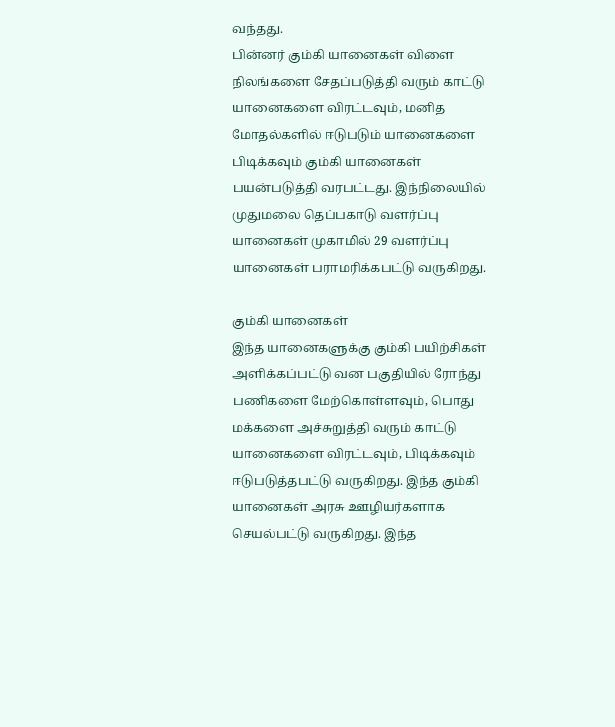வந்தது.
பின்னர் கும்கி யானைகள் விளை நிலங்களை சேதப்படுத்தி வரும் காட்டு யானைகளை விரட்டவும், மனித மோதல்களில் ஈடுபடும் யானைகளை பிடிக்கவும் கும்கி யானைகள் பயன்படுத்தி வரபட்டது. இந்நிலையில் முதுமலை தெப்பகாடு வளர்ப்பு யானைகள் முகாமில் 29 வளர்ப்பு யானைகள் பராமரிக்கபட்டு வருகிறது.

கும்கி யானைகள்
இந்த யானைகளுக்கு கும்கி பயிற்சிகள் அளிக்கப்பட்டு வன பகுதியில் ரோந்து பணிகளை மேற்கொள்ளவும், பொது மக்களை அச்சுறுத்தி வரும் காட்டு யானைகளை விரட்டவும், பிடிக்கவும் ஈடுபடுத்தபட்டு வருகிறது. இந்த கும்கி யானைகள் அரசு ஊழியர்களாக செயல்பட்டு வருகிறது. இந்த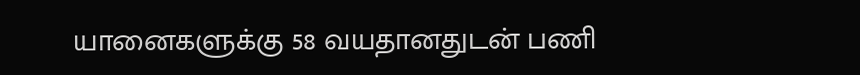யானைகளுக்கு 58 வயதானதுடன் பணி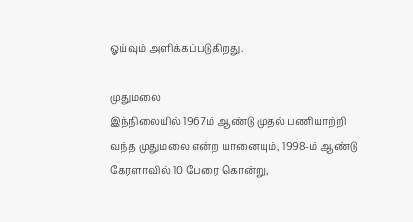ஓய்வும் அளிக்கப்படுகிறது.

முதுமலை
இந்நிலையில் 1967ம் ஆண்டு முதல் பணியாற்றி வந்த முதுமலை என்ற யானையும், 1998-ம் ஆண்டு கேரளாவில் 10 பேரை கொன்று,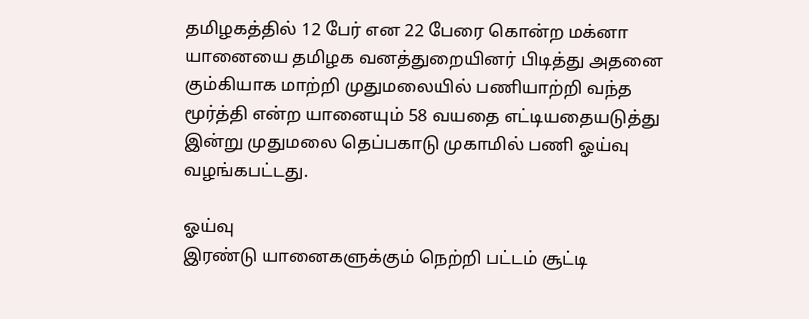தமிழகத்தில் 12 பேர் என 22 பேரை கொன்ற மக்னா யானையை தமிழக வனத்துறையினர் பிடித்து அதனை கும்கியாக மாற்றி முதுமலையில் பணியாற்றி வந்த மூர்த்தி என்ற யானையும் 58 வயதை எட்டியதையடுத்து இன்று முதுமலை தெப்பகாடு முகாமில் பணி ஓய்வு வழங்கபட்டது.

ஓய்வு
இரண்டு யானைகளுக்கும் நெற்றி பட்டம் சூட்டி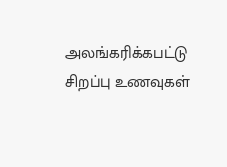அலங்கரிக்கபட்டு சிறப்பு உணவுகள்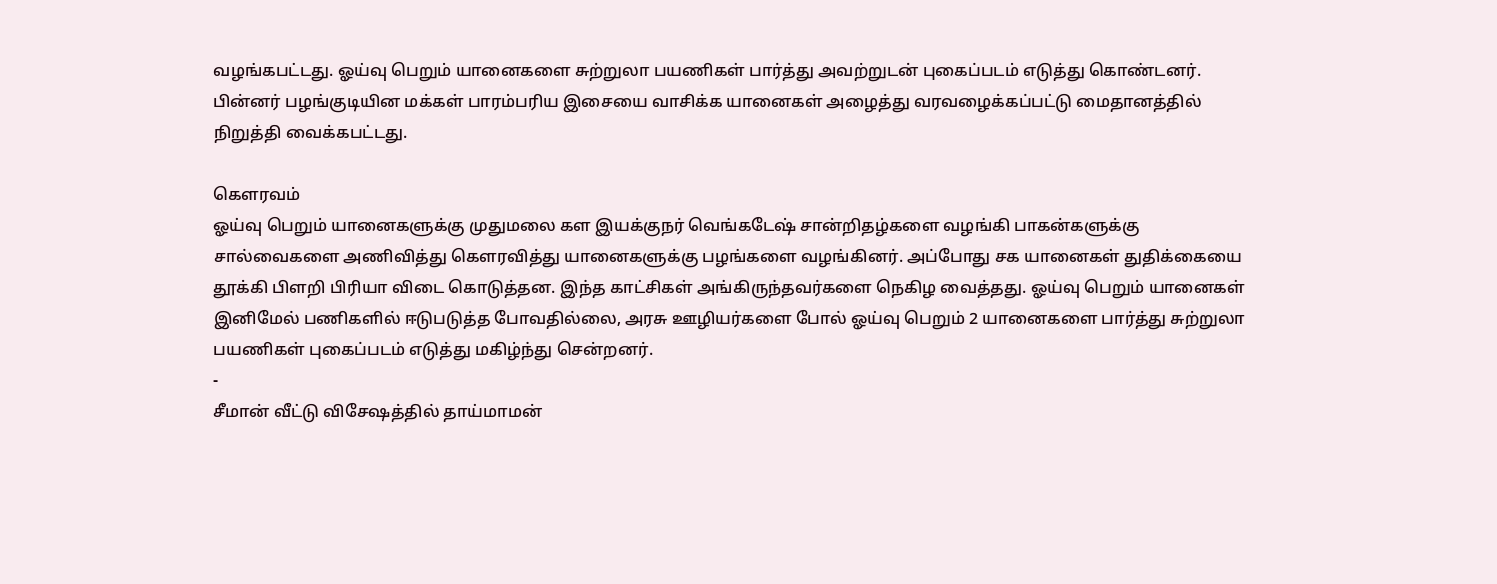வழங்கபட்டது. ஓய்வு பெறும் யானைகளை சுற்றுலா பயணிகள் பார்த்து அவற்றுடன் புகைப்படம் எடுத்து கொண்டனர். பின்னர் பழங்குடியின மக்கள் பாரம்பரிய இசையை வாசிக்க யானைகள் அழைத்து வரவழைக்கப்பட்டு மைதானத்தில் நிறுத்தி வைக்கபட்டது.

கெளரவம்
ஓய்வு பெறும் யானைகளுக்கு முதுமலை கள இயக்குநர் வெங்கடேஷ் சான்றிதழ்களை வழங்கி பாகன்களுக்கு சால்வைகளை அணிவித்து கௌரவித்து யானைகளுக்கு பழங்களை வழங்கினர். அப்போது சக யானைகள் துதிக்கையை தூக்கி பிளறி பிரியா விடை கொடுத்தன. இந்த காட்சிகள் அங்கிருந்தவர்களை நெகிழ வைத்தது. ஓய்வு பெறும் யானைகள் இனிமேல் பணிகளில் ஈடுபடுத்த போவதில்லை, அரசு ஊழியர்களை போல் ஓய்வு பெறும் 2 யானைகளை பார்த்து சுற்றுலா பயணிகள் புகைப்படம் எடுத்து மகிழ்ந்து சென்றனர்.
-
சீமான் வீட்டு விசேஷத்தில் தாய்மாமன்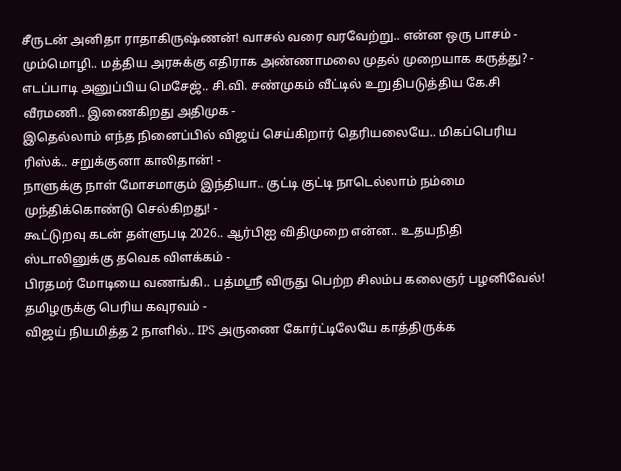சீருடன் அனிதா ராதாகிருஷ்ணன்! வாசல் வரை வரவேற்று.. என்ன ஒரு பாசம் -
மும்மொழி.. மத்திய அரசுக்கு எதிராக அண்ணாமலை முதல் முறையாக கருத்து? -
எடப்பாடி அனுப்பிய மெசேஜ்.. சி.வி. சண்முகம் வீட்டில் உறுதிபடுத்திய கே.சி வீரமணி.. இணைகிறது அதிமுக -
இதெல்லாம் எந்த நினைப்பில் விஜய் செய்கிறார் தெரியலையே.. மிகப்பெரிய ரிஸ்க்.. சறுக்குனா காலிதான்! -
நாளுக்கு நாள் மோசமாகும் இந்தியா.. குட்டி குட்டி நாடெல்லாம் நம்மை முந்திக்கொண்டு செல்கிறது! -
கூட்டுறவு கடன் தள்ளுபடி 2026.. ஆர்பிஐ விதிமுறை என்ன.. உதயநிதி ஸ்டாலினுக்கு தவெக விளக்கம் -
பிரதமர் மோடியை வணங்கி.. பத்மஸ்ரீ விருது பெற்ற சிலம்ப கலைஞர் பழனிவேல்! தமிழருக்கு பெரிய கவுரவம் -
விஜய் நியமித்த 2 நாளில்.. IPS அருணை கோர்ட்டிலேயே காத்திருக்க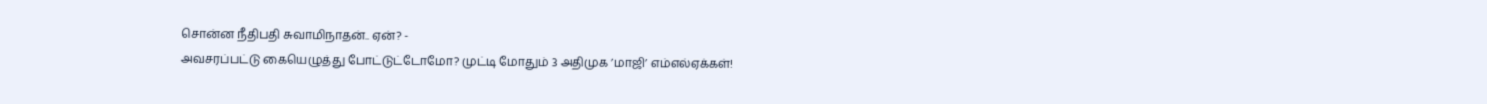சொன்ன நீதிபதி சுவாமிநாதன்.. ஏன்? -
அவசரப்பட்டு கையெழுத்து போட்டுட்டோமோ? முட்டி மோதும் 3 அதிமுக ’மாஜி’ எம்எல்ஏக்கள்!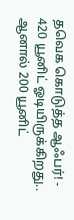தவெக கொடுத்த ஆஃபர்! -
420 யூனிட் ஓடியிருக்கிறது.. ஆனால் 200 யூனிட்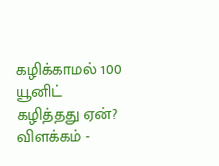கழிக்காமல் 100 யூனிட் கழித்தது ஏன்? விளக்கம் -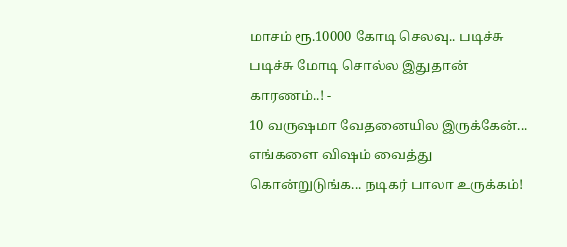மாசம் ரூ.10000 கோடி செலவு.. படிச்சு படிச்சு மோடி சொல்ல இதுதான் காரணம்..! -
10 வருஷமா வேதனையில இருக்கேன்... எங்களை விஷம் வைத்து கொன்றுடுங்க... நடிகர் பாலா உருக்கம்!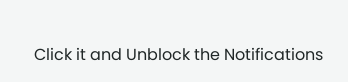Click it and Unblock the Notifications